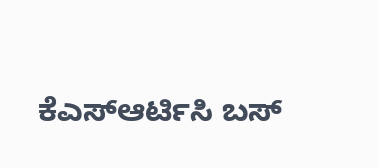ಕೆಎಸ್ಆರ್ಟಿಸಿ ಬಸ್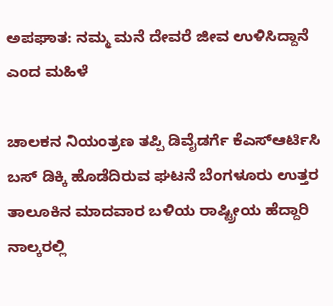ಅಪಘಾತ: ನಮ್ಮ ಮನೆ ದೇವರೆ ಜೀವ ಉಳಿಸಿದ್ದಾನೆ ಎಂದ ಮಹಿಳೆ

ಚಾಲಕನ ನಿಯಂತ್ರಣ ತಪ್ಪಿ ಡಿವೈಡರ್ಗೆ ಕೆಎಸ್ಆರ್ಟಿಸಿ ಬಸ್ ಡಿಕ್ಕಿ ಹೊಡೆದಿರುವ ಘಟನೆ ಬೆಂಗಳೂರು ಉತ್ತರ ತಾಲೂಕಿನ ಮಾದವಾರ ಬಳಿಯ ರಾಷ್ಟ್ರೀಯ ಹೆದ್ದಾರಿ ನಾಲ್ಕರಲ್ಲಿ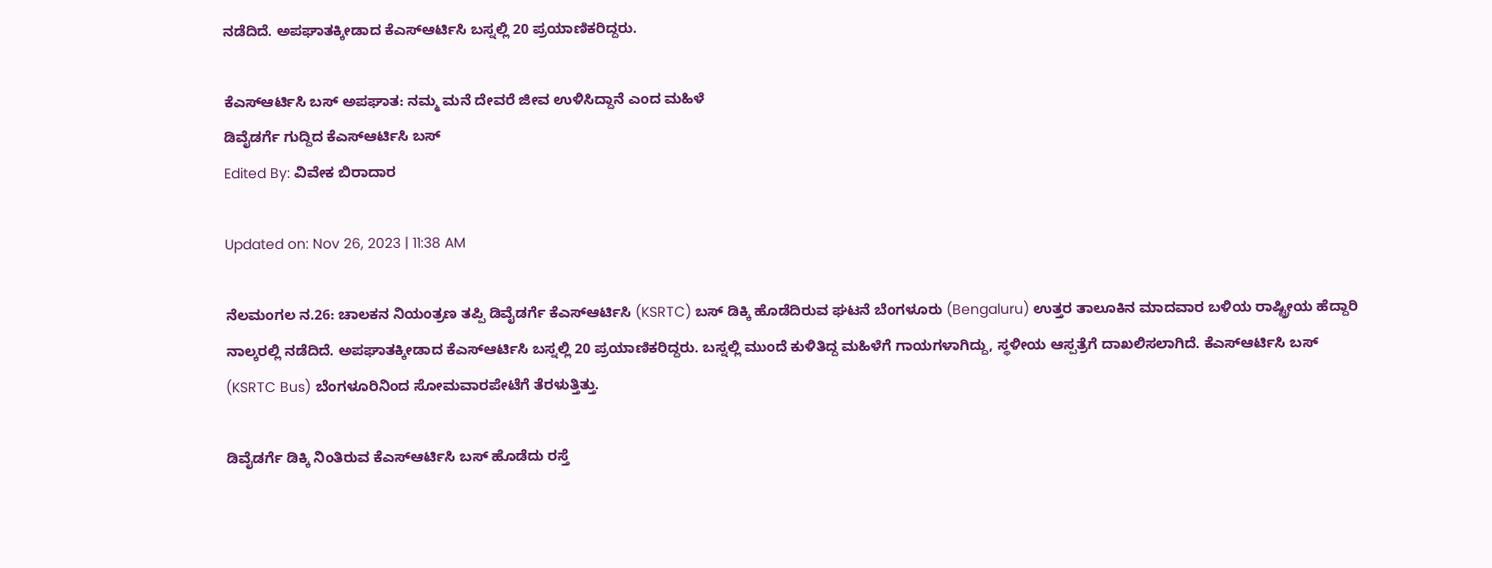ನಡೆದಿದೆ. ಅಪಘಾತಕ್ಕೀಡಾದ ಕೆಎಸ್ಆರ್ಟಿಸಿ ಬಸ್ನಲ್ಲಿ 20 ಪ್ರಯಾಣಿಕರಿದ್ದರು.

ಕೆಎಸ್ಆರ್ಟಿಸಿ ಬಸ್ ಅಪಘಾತ: ನಮ್ಮ ಮನೆ ದೇವರೆ ಜೀವ ಉಳಿಸಿದ್ದಾನೆ ಎಂದ ಮಹಿಳೆ
ಡಿವೈಡರ್ಗೆ ಗುದ್ದಿದ ಕೆಎಸ್ಆರ್ಟಿಸಿ ಬಸ್
Edited By: ವಿವೇಕ ಬಿರಾದಾರ

Updated on: Nov 26, 2023 | 11:38 AM

ನೆಲಮಂಗಲ ನ.26: ಚಾಲಕನ ನಿಯಂತ್ರಣ ತಪ್ಪಿ ಡಿವೈಡರ್ಗೆ ಕೆಎಸ್ಆರ್ಟಿಸಿ (KSRTC) ಬಸ್ ಡಿಕ್ಕಿ ಹೊಡೆದಿರುವ ಘಟನೆ ಬೆಂಗಳೂರು (Bengaluru) ಉತ್ತರ ತಾಲೂಕಿನ ಮಾದವಾರ ಬಳಿಯ ರಾಷ್ಟ್ರೀಯ ಹೆದ್ದಾರಿ ನಾಲ್ಕರಲ್ಲಿ ನಡೆದಿದೆ. ಅಪಘಾತಕ್ಕೀಡಾದ ಕೆಎಸ್ಆರ್ಟಿಸಿ ಬಸ್ನಲ್ಲಿ 20 ಪ್ರಯಾಣಿಕರಿದ್ದರು. ಬಸ್ನಲ್ಲಿ ಮುಂದೆ ಕುಳಿತಿದ್ದ ಮಹಿಳೆಗೆ ಗಾಯಗಳಾಗಿದ್ದು, ಸ್ಥಳೀಯ ಆಸ್ಪತ್ರೆಗೆ ದಾಖಲಿಸಲಾಗಿದೆ. ಕೆಎಸ್ಆರ್ಟಿಸಿ ಬಸ್ (KSRTC Bus) ಬೆಂಗಳೂರಿನಿಂದ ಸೋಮವಾರಪೇಟೆಗೆ ತೆರಳುತ್ತಿತ್ತು.

ಡಿವೈಡರ್ಗೆ ಡಿಕ್ಕಿ ನಿಂತಿರುವ ಕೆಎಸ್ಆರ್ಟಿಸಿ ಬಸ್ ಹೊಡೆದು ರಸ್ತೆ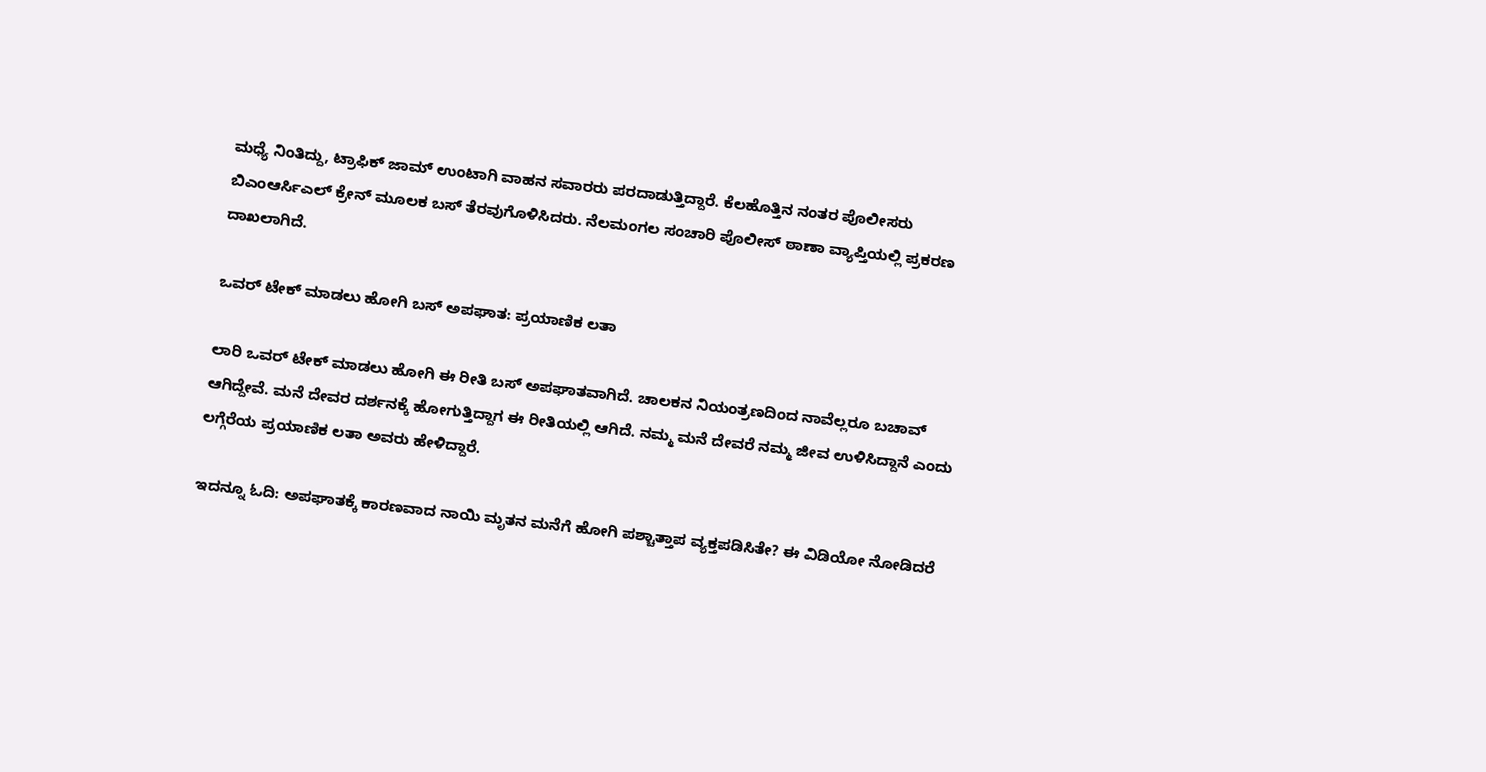ಮಧ್ಯೆ ನಿಂತಿದ್ದು, ಟ್ರಾಫಿಕ್ ಜಾಮ್ ಉಂಟಾಗಿ ವಾಹನ ಸವಾರರು ಪರದಾಡುತ್ತಿದ್ದಾರೆ. ಕೆಲಹೊತ್ತಿನ ನಂತರ ಪೊಲೀಸರು ಬಿಎಂಆರ್ಸಿಎಲ್ ಕ್ರೇನ್ ಮೂಲಕ ಬಸ್ ತೆರವುಗೊಳಿಸಿದರು. ನೆಲಮಂಗಲ ಸಂಚಾರಿ ಪೊಲೀಸ್ ಠಾಣಾ ವ್ಯಾಪ್ತಿಯಲ್ಲಿ ಪ್ರಕರಣ ದಾಖಲಾಗಿದೆ.

ಒವರ್ ಟೇಕ್ ಮಾಡಲು ಹೋಗಿ ಬಸ್ ಅಪಘಾತ: ಪ್ರಯಾಣಿಕ ಲತಾ

ಲಾರಿ ಒವರ್ ಟೇಕ್ ಮಾಡಲು ಹೋಗಿ ಈ ರೀತಿ ಬಸ್ ಅಪಘಾತವಾಗಿದೆ. ಚಾಲಕನ ನಿಯಂತ್ರಣದಿಂದ ನಾವೆಲ್ಲರೂ ಬಚಾವ್ ಆಗಿದ್ದೇವೆ. ಮನೆ ದೇವರ ದರ್ಶನಕ್ಕೆ ಹೋಗುತ್ತಿದ್ದಾಗ ಈ ರೀತಿಯಲ್ಲಿ ಆಗಿದೆ. ನಮ್ಮ ಮನೆ ದೇವರೆ ನಮ್ಮ ಜೀವ ಉಳಿಸಿದ್ದಾನೆ ಎಂದು ಲಗ್ಗೆರೆಯ ಪ್ರಯಾಣಿಕ ಲತಾ ಅವರು ಹೇಳಿದ್ದಾರೆ.

ಇದನ್ನೂ ಓದಿ: ಅಪಘಾತಕ್ಕೆ ಕಾರಣವಾದ ನಾಯಿ ಮೃತನ ಮನೆಗೆ ಹೋಗಿ ಪಶ್ಚಾತ್ತಾಪ ವ್ಯಕ್ತಪಡಿಸಿತೇ? ಈ ವಿಡಿಯೋ ನೋಡಿದರೆ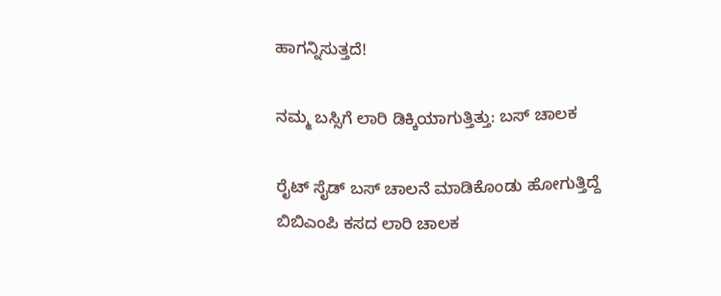ಹಾಗನ್ನಿಸುತ್ತದೆ!

ನಮ್ಮ ಬಸ್ಸಿಗೆ ಲಾರಿ ಡಿಕ್ಕಿಯಾಗುತ್ತಿತ್ತು: ಬಸ್ ಚಾಲಕ

ರೈಟ್ ಸೈಡ್ ಬಸ್ ಚಾಲನೆ ಮಾಡಿಕೊಂಡು ಹೋಗುತ್ತಿದ್ದೆ ಬಿಬಿಎಂಪಿ ಕಸದ ಲಾರಿ ಚಾಲಕ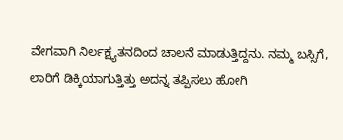ವೇಗವಾಗಿ ನಿರ್ಲಕ್ಷ್ಯತನದಿಂದ ಚಾಲನೆ ಮಾಡುತ್ತಿದ್ದನು. ನಮ್ಮ ಬಸ್ಸಿಗೆ, ಲಾರಿಗೆ ಡಿಕ್ಕಿಯಾಗುತ್ತಿತ್ತು ಅದನ್ನ ತಪ್ಪಿಸಲು ಹೋಗಿ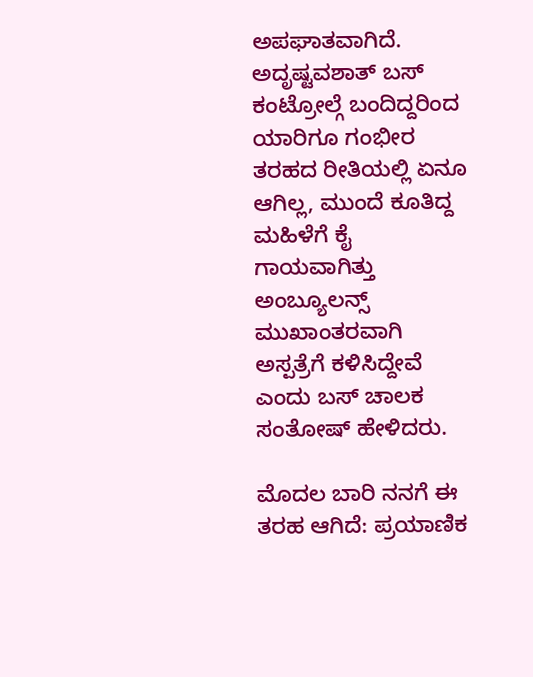ಅಪಘಾತವಾಗಿದೆ. ಅದೃಷ್ಟವಶಾತ್ ಬಸ್ ಕಂಟ್ರೋಲ್ಗೆ ಬಂದಿದ್ದರಿಂದ ಯಾರಿಗೂ ಗಂಭೀರ ತರಹದ ರೀತಿಯಲ್ಲಿ ಏನೂ ಆಗಿಲ್ಲ, ಮುಂದೆ ಕೂತಿದ್ದ ಮಹಿಳೆಗೆ ಕೈ ಗಾಯವಾಗಿತ್ತು ಅಂಬ್ಯೂಲನ್ಸ್ ಮುಖಾಂತರವಾಗಿ ಅಸ್ಪತ್ರೆಗೆ ಕಳಿಸಿದ್ದೇವೆ ಎಂದು ಬಸ್ ಚಾಲಕ ಸಂತೋಷ್ ಹೇಳಿದರು.

ಮೊದಲ ಬಾರಿ ನನಗೆ ಈ ತರಹ ಆಗಿದೆ: ಪ್ರಯಾಣಿಕ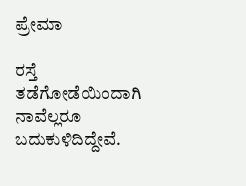ಪ್ರೇಮಾ

ರಸ್ತೆ ತಡೆಗೋಡೆಯಿಂದಾಗಿ ನಾವೆಲ್ಲರೂ ಬದುಕುಳಿದಿದ್ದೇವೆ.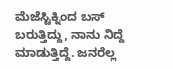ಮೆಜೆಸ್ಟಿಕ್ನಿಂದ ಬಸ್ ಬರುತ್ತಿದ್ದು, ನಾನು ನಿದ್ದೆ ಮಾಡುತ್ತಿದ್ದೆ. ಜನರೆಲ್ಲ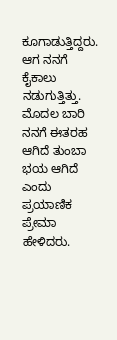ಕೂಗಾಡುತ್ತಿದ್ದರು. ಆಗ ನನಗೆ ಕೈಕಾಲು ನಡುಗುತ್ತಿತ್ತು. ಮೊದಲ ಬಾರಿ ನನಗೆ ಈತರಹ ಆಗಿದೆ ತುಂಬಾ ಭಯ ಆಗಿದೆ ಎಂದು ಪ್ರಯಾಣಿಕ ಪ್ರೇಮಾ ಹೇಳಿದರು.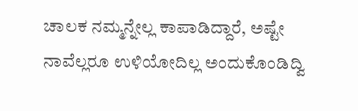ಚಾಲಕ ನಮ್ಮನ್ನೇಲ್ಲ ಕಾಪಾಡಿದ್ದಾರೆ, ಅಷ್ಟೇ ನಾವೆಲ್ಲರೂ ಉಳಿಯೋದಿಲ್ಲ ಅಂದುಕೊಂಡಿದ್ವಿ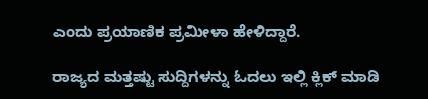ಎಂದು ಪ್ರಯಾಣಿಕ ಪ್ರಮೀಳಾ ಹೇಳಿದ್ದಾರೆ.

ರಾಜ್ಯದ ಮತ್ತಷ್ಟು ಸುದ್ದಿಗಳನ್ನು ಓದಲು ಇಲ್ಲಿ ಕ್ಲಿಕ್ ಮಾಡಿ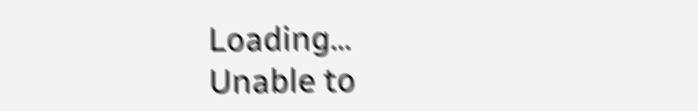Loading...
Unable to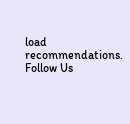load recommendations.
Follow Us